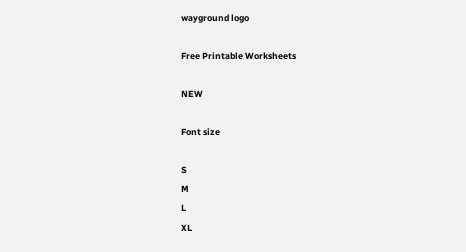wayground logo

Free Printable Worksheets

NEW

Font size

S
M
L
XL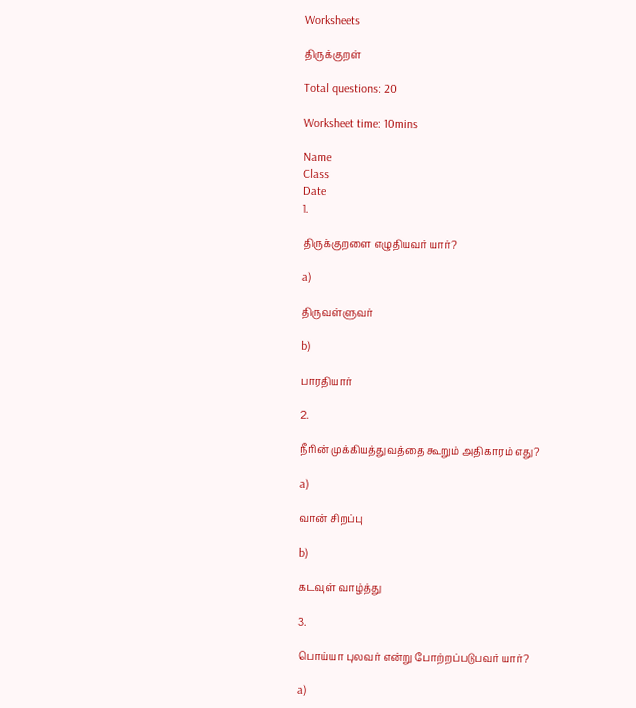Worksheets

திருக்குறள்

Total questions: 20

Worksheet time: 10mins

Name
Class
Date
1.

திருக்குறளை எழுதியவர் யார்?

a)

திருவள்ளுவர்

b)

பாரதியார்

2.

நீரின் முக்கியத்துவத்தை கூறும் அதிகாரம் எது?

a)

வான் சிறப்பு

b)

கடவுள் வாழ்த்து

3.

பொய்யா புலவர் என்று போற்றப்படுபவர் யார்?

a)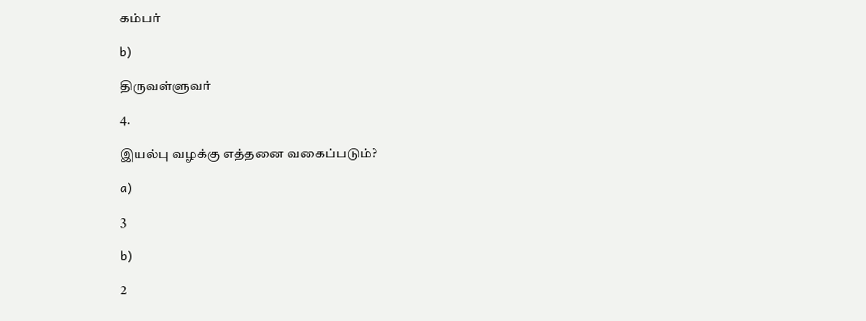கம்பர்

b)

திருவள்ளுவர்

4.

இயல்பு வழக்கு எத்தனை வகைப்படும்?

a)

3

b)

2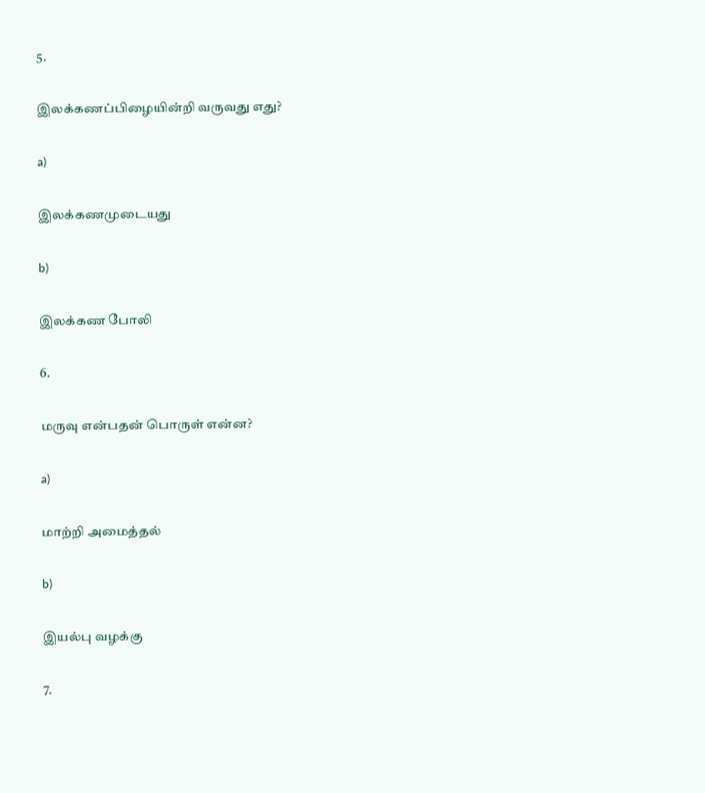5.

இலக்கணப்பிழையின்றி வருவது எது?

a)

இலக்கணமுடையது

b)

இலக்கண போலி

6.

மருவு என்பதன் பொருள் என்ன?

a)

மாற்றி அமைத்தல்

b)

இயல்பு வழக்கு

7.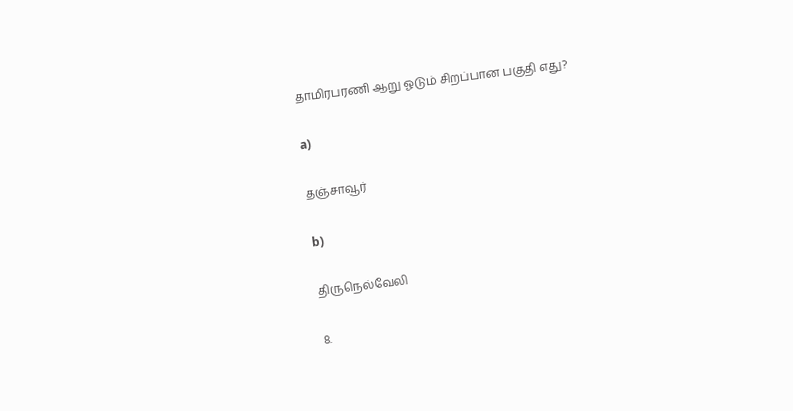தாமிரபரணி ஆறு ஓடும் சிறப்பான பகுதி எது?

a)

தஞ்சாவூர்

b)

திருநெல்வேலி

8.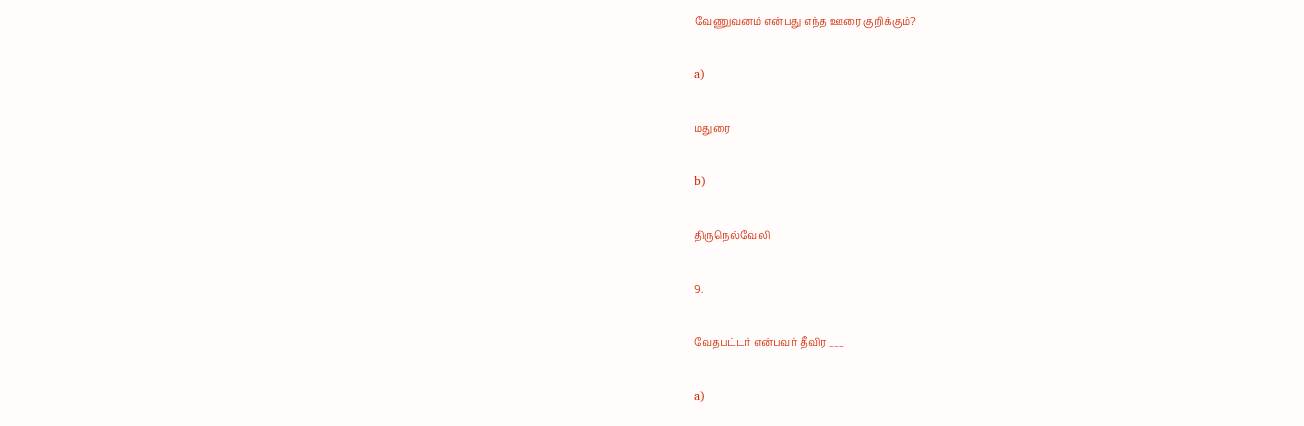வேணுவனம் என்பது எந்த ஊரை குறிக்கும்?

a)

மதுரை

b)

திருநெல்வேலி

9.

வேதபட்டர் என்பவர் தீவிர ___

a)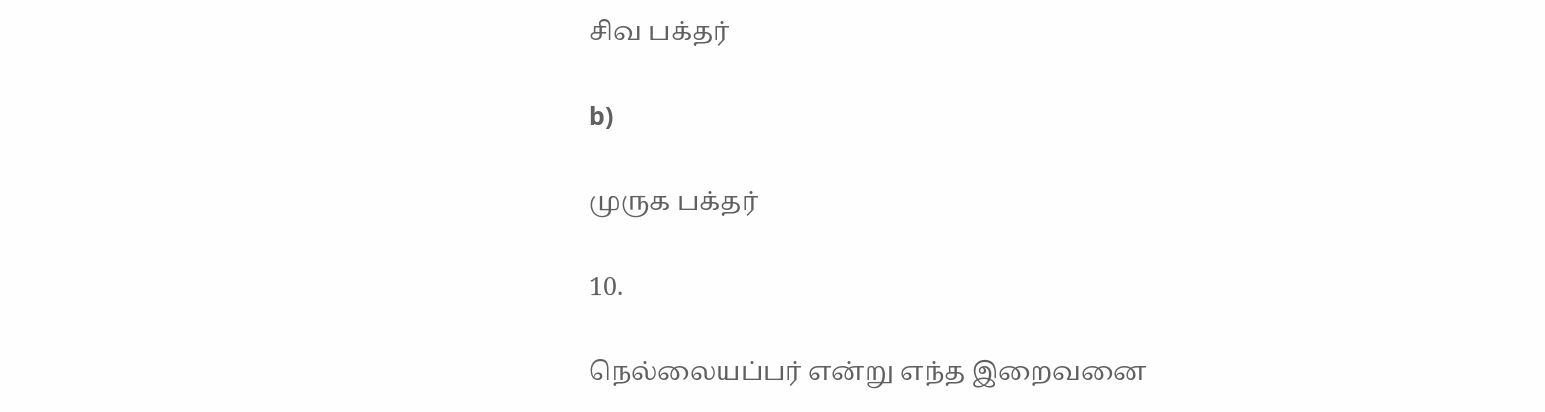சிவ பக்தர்

b)

முருக பக்தர்

10.

நெல்லையப்பர் என்று எந்த இறைவனை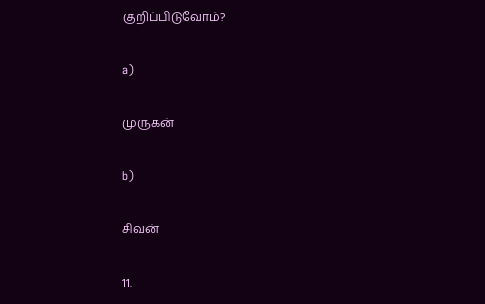குறிப்பிடுவோம்?

a)

முருகன்

b)

சிவன்

11.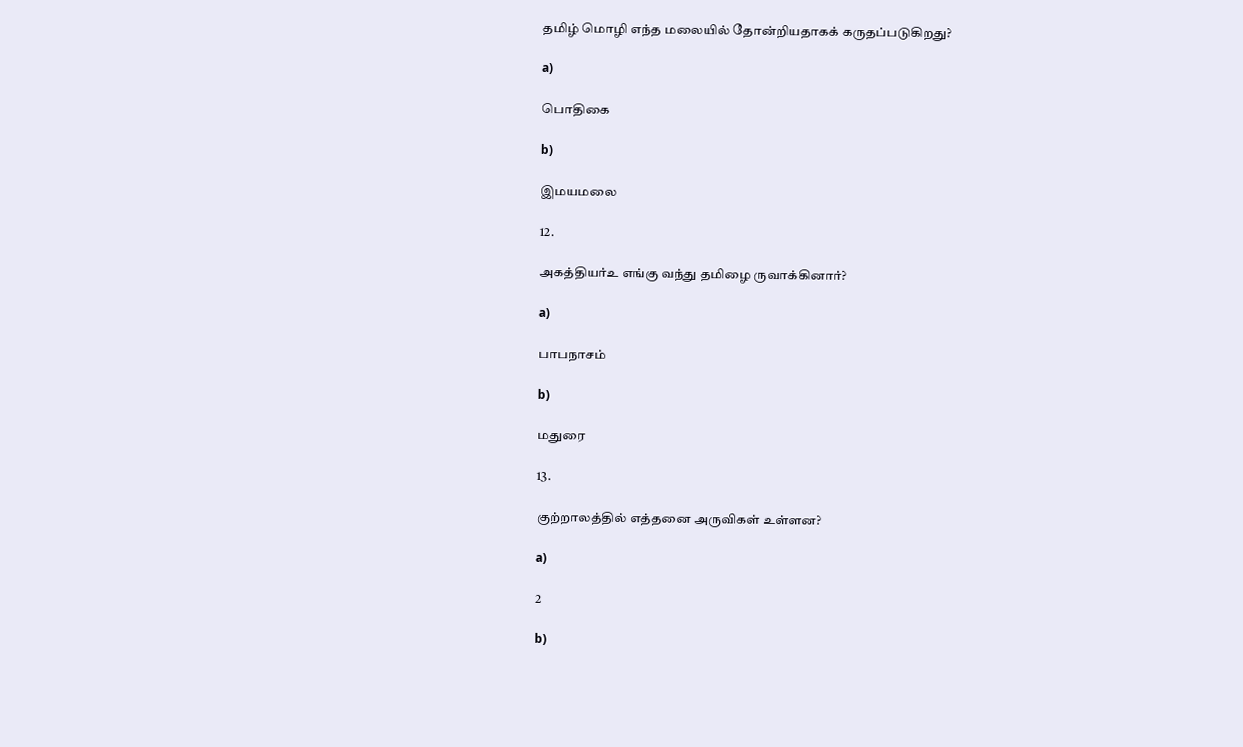தமிழ் மொழி எந்த மலையில் தோன்றியதாகக் கருதப்படுகிறது?

a)

பொதிகை

b)

இமயமலை

12.

அகத்தியர்உ எங்கு வந்து தமிழை ருவாக்கினார்?

a)

பாபநாசம்

b)

மதுரை

13.

குற்றாலத்தில் எத்தனை அருவிகள் உள்ளன?

a)

2

b)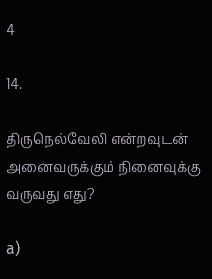4

14.

திருநெல்வேலி என்றவுடன் அனைவருக்கும் நினைவுக்கு வருவது எது?

a)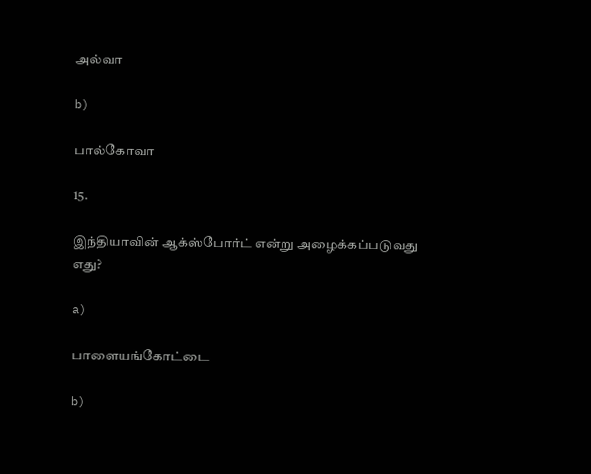அல்வா

b)

பால்கோவா

15.

இந்தியாவின் ஆக்ஸ்போர்ட் என்று அழைக்கப்படுவது எது?

a)

பாளையங்கோட்டை

b)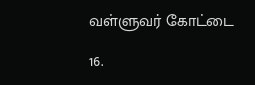வள்ளுவர் கோட்டை

16.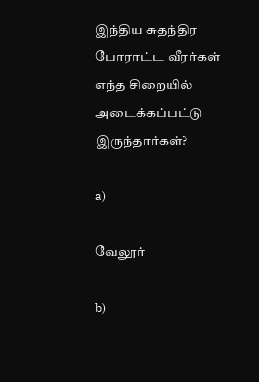இந்திய சுதந்திர போராட்ட வீரர்கள் எந்த சிறையில் அடைக்கப்பட்டு இருந்தார்கள்?

a)

வேலூர்

b)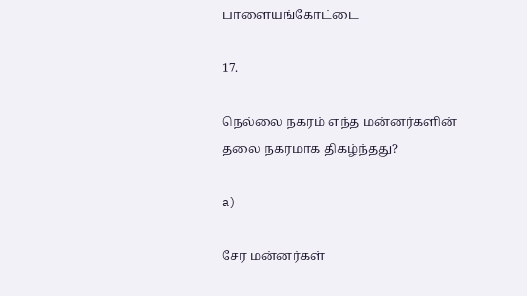பாளையங்கோட்டை

17.

நெல்லை நகரம் எந்த மன்னர்களின் தலை நகரமாக திகழ்ந்தது?

a)

சேர மன்னர்கள்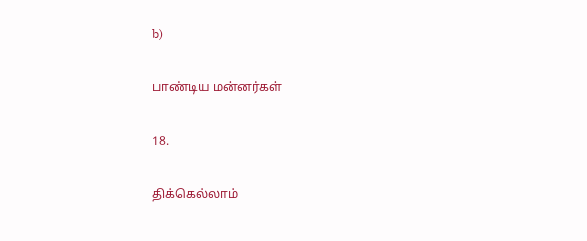b)

பாண்டிய மன்னர்கள்

18.

திக்கெல்லாம்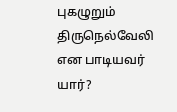புகழுறும் திருநெல்வேலி என பாடியவர் யார்?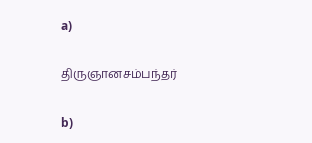a)

திருஞானசம்பந்தர்

b)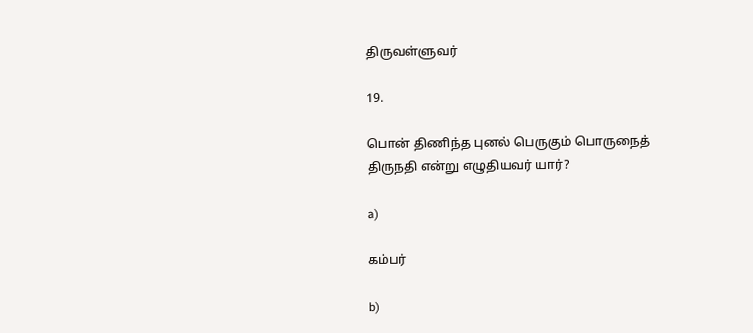திருவள்ளுவர்

19.

பொன் திணிந்த புனல் பெருகும் பொருநைத் திருநதி என்று எழுதியவர் யார்?

a)

கம்பர்

b)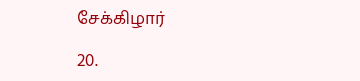சேக்கிழார்

20.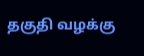தகுதி வழக்கு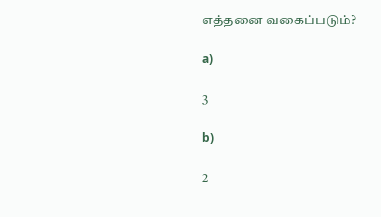எத்தனை வகைப்படும்?

a)

3

b)

2